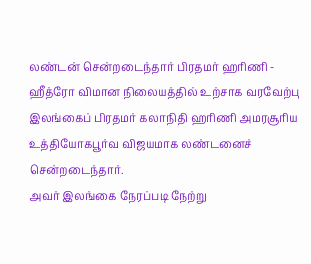லண்டன் சென்றடைந்தார் பிரதமர் ஹரிணி - ஹீத்ரோ விமான நிலையத்தில் உற்சாக வரவேற்பு
இலங்கைப் பிரதமர் கலாநிதி ஹரிணி அமரசூரிய உத்தியோகபூர்வ விஜயமாக லண்டனைச் சென்றடைந்தார்.
அவர் இலங்கை நேரப்படி நேற்று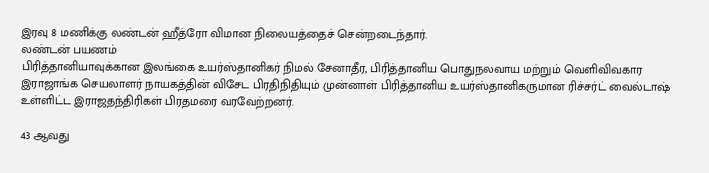இரவு 8 மணிக்கு லண்டன் ஹீத்ரோ விமான நிலையத்தைச் சென்றடைந்தார்.
லண்டன் பயணம்
பிரித்தானியாவுக்கான இலங்கை உயர்ஸ்தானிகர் நிமல் சேனாதீர, பிரித்தானிய பொதுநலவாய மற்றும் வெளிவிவகார இராஜாங்க செயலாளர் நாயகத்தின் விசேட பிரதிநிதியும் முன்னாள் பிரித்தானிய உயர்ஸ்தானிகருமான ரிச்சர்ட் வைல்டாஷ் உள்ளிட்ட இராஜதந்திரிகள் பிரதமரை வரவேற்றனர்.

43 ஆவது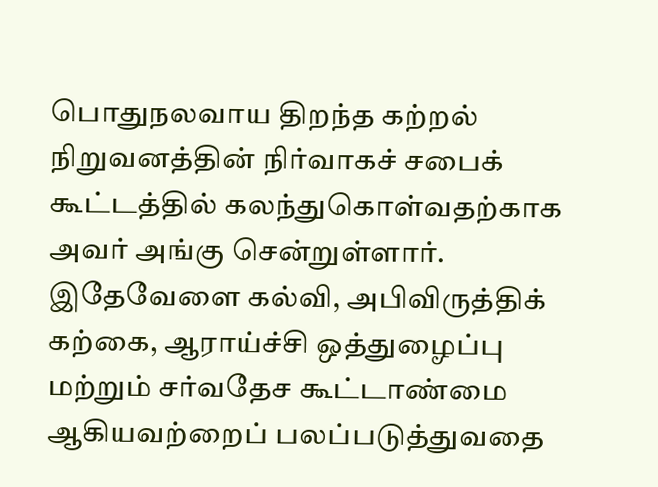பொதுநலவாய திறந்த கற்றல் நிறுவனத்தின் நிர்வாகச் சபைக் கூட்டத்தில் கலந்துகொள்வதற்காக அவர் அங்கு சென்றுள்ளார்.
இதேவேளை கல்வி, அபிவிருத்திக் கற்கை, ஆராய்ச்சி ஒத்துழைப்பு மற்றும் சர்வதேச கூட்டாண்மை ஆகியவற்றைப் பலப்படுத்துவதை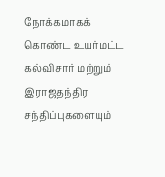நோக்கமாகக் கொண்ட உயர்மட்ட கல்விசார் மற்றும் இராஜதந்திர சந்திப்புகளையும்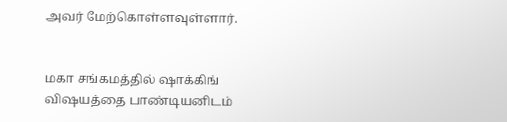அவர் மேற்கொள்ளவுள்ளார்.


மகா சங்கமத்தில் ஷாக்கிங் விஷயத்தை பாண்டியனிடம்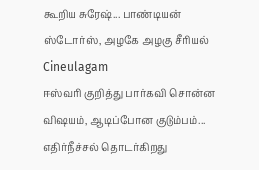கூறிய சுரேஷ்... பாண்டியன் ஸ்டோர்ஸ், அழகே அழகு சீரியல் Cineulagam
ஈஸ்வரி குறித்து பார்கவி சொன்ன விஷயம், ஆடிப்போன குடும்பம்... எதிர்நீச்சல் தொடர்கிறது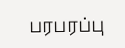பரபரப்பு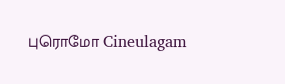புரொமோ Cineulagam